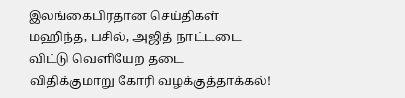இலங்கைபிரதான செய்திகள் மஹிந்த, பசில், அஜித் நாட்டடை விட்டு வெளியேற தடை விதிக்குமாறு கோரி வழக்குத்தாக்கல்!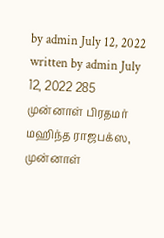by admin July 12, 2022 written by admin July 12, 2022 285 முன்னாள் பிரதமர் மஹிந்த ராஜபக்ஸ, முன்னாள்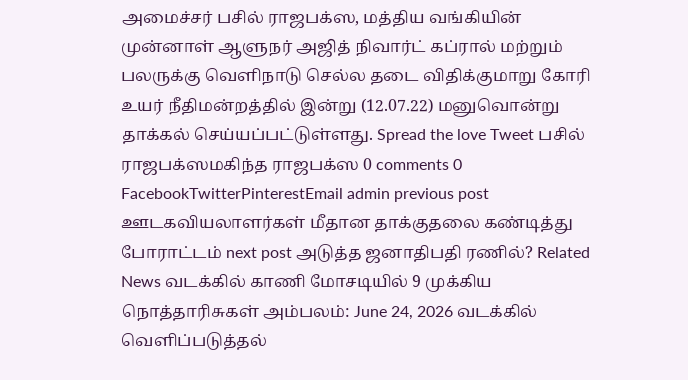அமைச்சர் பசில் ராஜபக்ஸ, மத்திய வங்கியின் முன்னாள் ஆளுநர் அஜித் நிவார்ட் கப்ரால் மற்றும் பலருக்கு வெளிநாடு செல்ல தடை விதிக்குமாறு கோரி உயர் நீதிமன்றத்தில் இன்று (12.07.22) மனுவொன்று தாக்கல் செய்யப்பட்டுள்ளது. Spread the love Tweet பசில் ராஜபக்ஸமகிந்த ராஜபக்ஸ 0 comments 0 FacebookTwitterPinterestEmail admin previous post ஊடகவியலாளர்கள் மீதான தாக்குதலை கண்டித்து போராட்டம் next post அடுத்த ஜனாதிபதி ரணில்? Related News வடக்கில் காணி மோசடியில் 9 முக்கிய நொத்தாரிசுகள் அம்பலம்: June 24, 2026 வடக்கில் வெளிப்படுத்தல்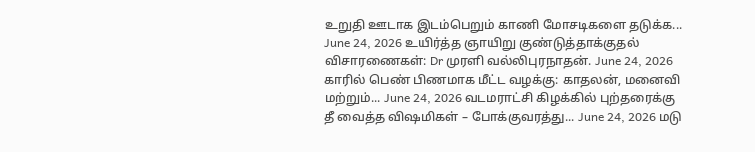உறுதி ஊடாக இடம்பெறும் காணி மோசடிகளை தடுக்க... June 24, 2026 உயிர்த்த ஞாயிறு குண்டுத்தாக்குதல் விசாரணைகள்: Dr முரளி வல்லிபுரநாதன். June 24, 2026 காரில் பெண் பிணமாக மீட்ட வழக்கு: காதலன், மனைவி மற்றும்... June 24, 2026 வடமராட்சி கிழக்கில் புற்தரைக்கு தீ வைத்த விஷமிகள் – போக்குவரத்து... June 24, 2026 மடு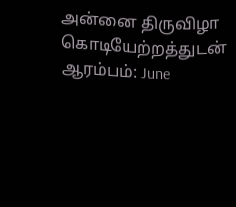அன்னை திருவிழா கொடியேற்றத்துடன் ஆரம்பம்: June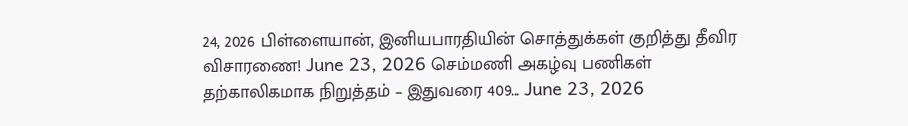24, 2026 பிள்ளையான், இனியபாரதியின் சொத்துக்கள் குறித்து தீவிர விசாரணை! June 23, 2026 செம்மணி அகழ்வு பணிகள் தற்காலிகமாக நிறுத்தம் – இதுவரை 409... June 23, 2026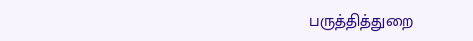பருத்தித்துறை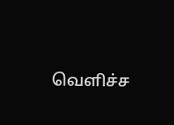வெளிச்ச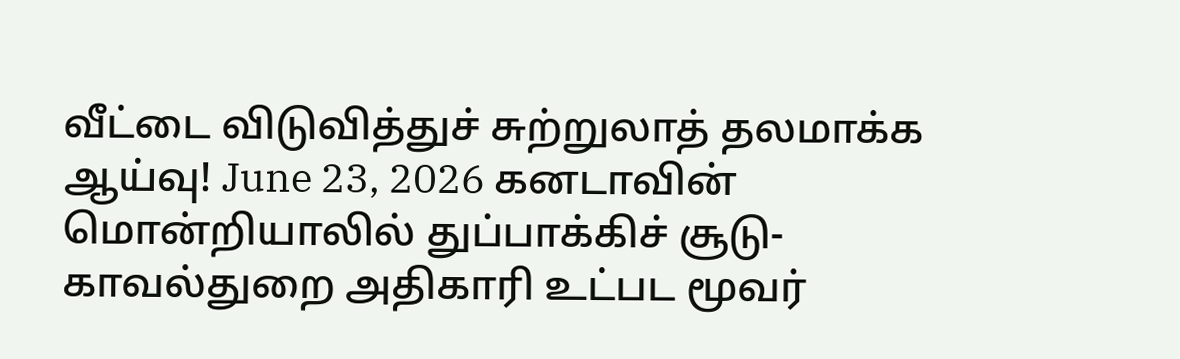வீட்டை விடுவித்துச் சுற்றுலாத் தலமாக்க ஆய்வு! June 23, 2026 கனடாவின் மொன்றியாலில் துப்பாக்கிச் சூடு- காவல்துறை அதிகாரி உட்பட மூவர்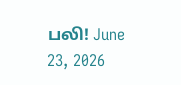பலி! June 23, 2026